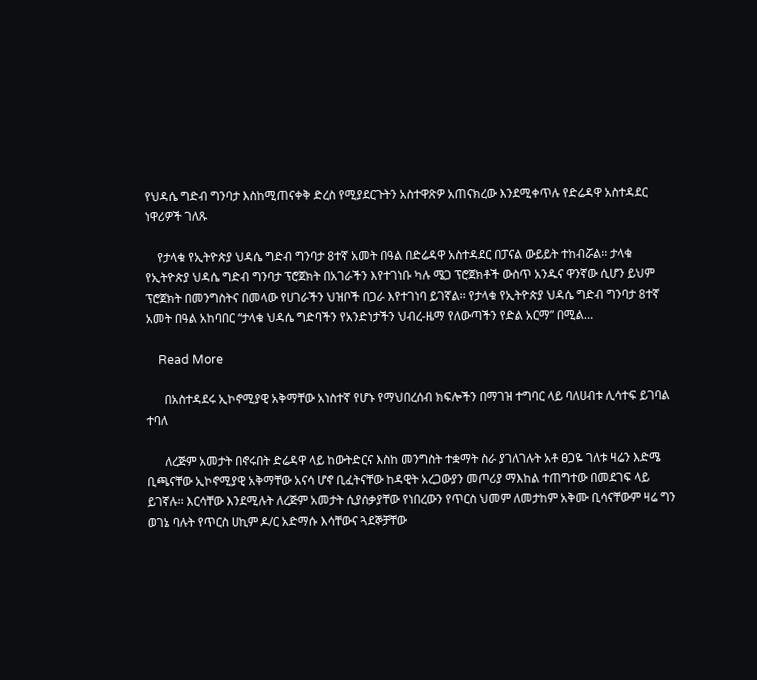የህዳሴ ግድብ ግንባታ እስከሚጠናቀቅ ድረስ የሚያደርጉትን አስተዋጽዎ አጠናክረው እንደሚቀጥሉ የድሬዳዋ አስተዳደር ነዋሪዎች ገለጹ

    የታላቁ የኢትዮጵያ ህዳሴ ግድብ ግንባታ 8ተኛ አመት በዓል በድሬዳዋ አስተዳደር በፓናል ውይይት ተከብሯል፡፡ ታላቁ የኢትዮጵያ ህዳሴ ግድብ ግንባታ ፕሮጀክት በአገራችን እየተገነቡ ካሉ ሜጋ ፕሮጀክቶች ውስጥ አንዱና ዋንኛው ሲሆን ይህም ፕሮጀክት በመንግስትና በመላው የሀገራችን ህዝቦች በጋራ እየተገነባ ይገኛል፡፡ የታላቁ የኢትዮጵያ ህዳሴ ግድብ ግንባታ 8ተኛ አመት በዓል አከባበር “ታላቁ ህዳሴ ግድባችን የአንድነታችን ህብረ-ዜማ የለውጣችን የድል አርማ” በሚል…

    Read More

      በአስተዳደሩ ኢኮኖሚያዊ አቅማቸው አነስተኛ የሆኑ የማህበረሰብ ክፍሎችን በማገዝ ተግባር ላይ ባለሀብቱ ሊሳተፍ ይገባል ተባለ

      ለረጅም አመታት በኖሩበት ድሬዳዋ ላይ ከውትድርና እስከ መንግስት ተቋማት ስራ ያገለገሉት አቶ ፀጋዬ ገለቱ ዛሬን እድሜ ቢጫናቸው ኢኮኖሚያዊ አቅማቸው አናሳ ሆኖ ቢፈትናቸው ከዳዊት አረጋውያን መጦሪያ ማእከል ተጠግተው በመደገፍ ላይ ይገኛሉ፡፡ እርሳቸው እንደሚሉት ለረጅም አመታት ሲያሰቃያቸው የነበረውን የጥርስ ህመም ለመታከም አቅሙ ቢሳናቸውም ዛሬ ግን ወገኔ ባሉት የጥርስ ሀኪም ዶ/ር አድማሱ እሳቸውና ጓደኞቻቸው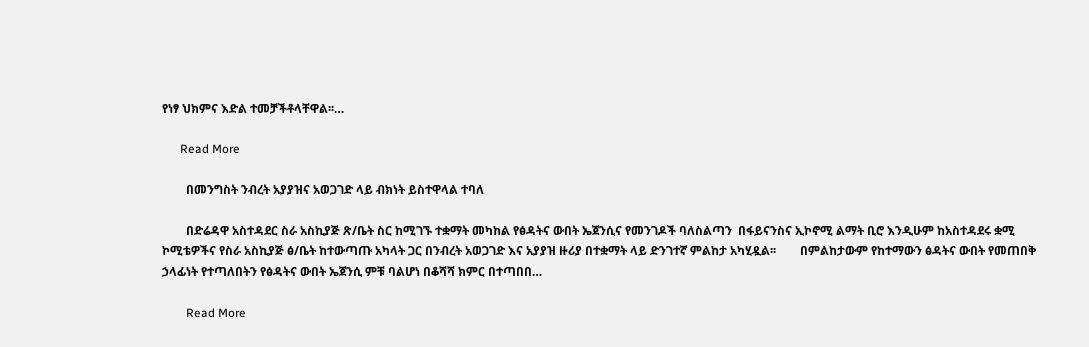የነፃ ህክምና እድል ተመቻችቶላቸዋል፡፡…

      Read More

        በመንግስት ንብረት አያያዝና አወጋገድ ላይ ብክነት ይስተዋላል ተባለ

        በድሬዳዋ አስተዳደር ስራ አስኪያጅ ጽ/ቤት ስር ከሚገኙ ተቋማት መካከል የፅዳትና ውበት ኤጀንሲና የመንገዶች ባለስልጣን  በፋይናንስና ኢኮኖሚ ልማት ቢሮ እንዲሁም ከአስተዳደሩ ቋሚ ኮሚቴዎችና የስራ አስኪያጅ ፅ/ቤት ከተውጣጡ አካላት ጋር በንብረት አወጋገድ እና አያያዝ ዙሪያ በተቋማት ላይ ድንገተኛ ምልከታ አካሂዷል፡፡        በምልከታውም የከተማውን ፅዳትና ውበት የመጠበቅ ኃላፊነት የተጣለበትን የፅዳትና ውበት ኤጀንሲ ምቹ ባልሆነ በቆሻሻ ክምር በተጣበበ…

        Read More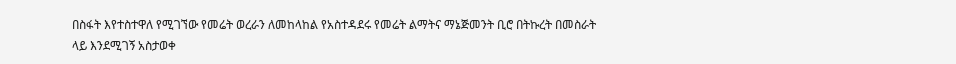በስፋት እየተስተዋለ የሚገኘው የመሬት ወረራን ለመከላከል የአስተዳደሩ የመሬት ልማትና ማኔጅመንት ቢሮ በትኩረት በመስራት ላይ እንደሚገኝ አስታወቀ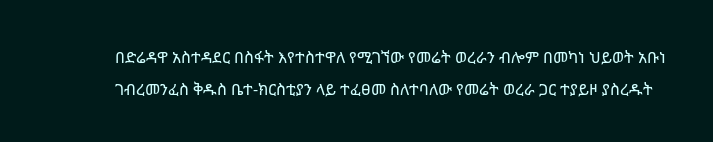በድሬዳዋ አስተዳደር በስፋት እየተስተዋለ የሚገኘው የመሬት ወረራን ብሎም በመካነ ህይወት አቡነ ገብረመንፈስ ቅዱስ ቤተ-ክርስቲያን ላይ ተፈፀመ ስለተባለው የመሬት ወረራ ጋር ተያይዞ ያስረዱት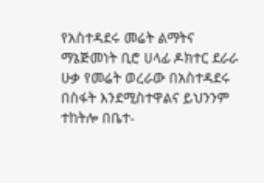የአስተዳደሩ መሬት ልማትና ማኔጅመነት ቢሮ ሀላፊ ዶክተር ደራራ ሁቃ የመሬት ወረራው በአስተዳደሩ በስፋት እንደሚስተዋልና ይህንንም ተከትሎ በቤተ-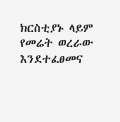ክርስቲያኑ ላይም የመሬት ወረራው እንደተፈፀመና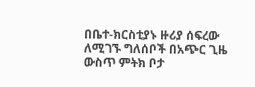በቤተ-ክርስቲያኑ ዙሪያ ሰፍረው ለሚገኙ ግለሰቦች በአጭር ጊዜ ውስጥ ምትክ ቦታ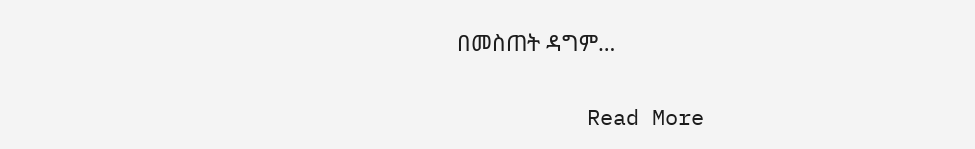በመስጠት ዳግም…

          Read More